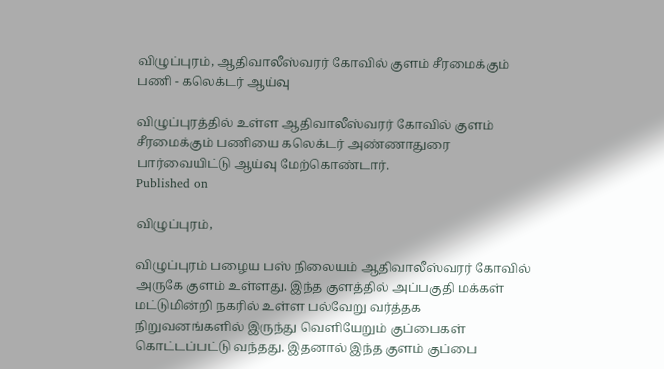விழுப்புரம், ஆதிவாலீஸ்வரர் கோவில் குளம் சீரமைக்கும் பணி - கலெக்டர் ஆய்வு

விழுப்புரத்தில் உள்ள ஆதிவாலீஸ்வரர் கோவில் குளம் சீரமைக்கும் பணியை கலெக்டர் அண்ணாதுரை பார்வையிட்டு ஆய்வு மேற்கொண்டார்.
Published on

விழுப்புரம்,

விழுப்புரம் பழைய பஸ் நிலையம் ஆதிவாலீஸ்வரர் கோவில் அருகே குளம் உள்ளது. இந்த குளத்தில் அப்பகுதி மக்கள் மட்டுமின்றி நகரில் உள்ள பல்வேறு வர்த்தக நிறுவனங்களில் இருந்து வெளியேறும் குப்பைகள் கொட்டப்பட்டு வந்தது. இதனால் இந்த குளம் குப்பை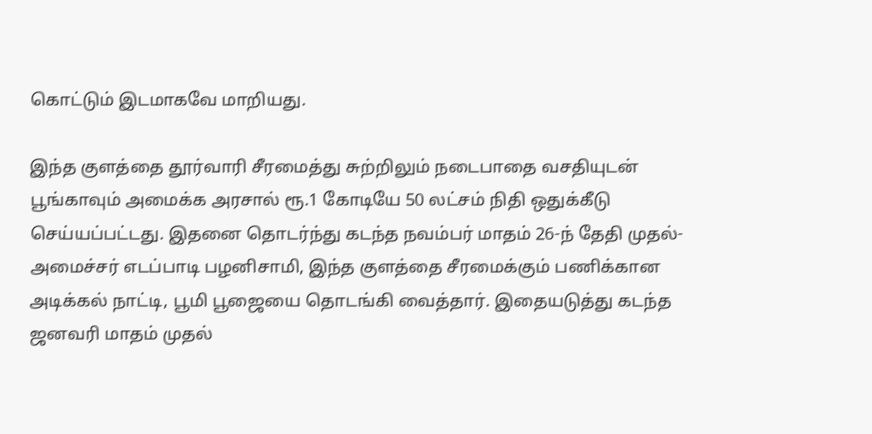கொட்டும் இடமாகவே மாறியது.

இந்த குளத்தை தூர்வாரி சீரமைத்து சுற்றிலும் நடைபாதை வசதியுடன் பூங்காவும் அமைக்க அரசால் ரூ.1 கோடியே 50 லட்சம் நிதி ஒதுக்கீடு செய்யப்பட்டது. இதனை தொடர்ந்து கடந்த நவம்பர் மாதம் 26-ந் தேதி முதல்-அமைச்சர் எடப்பாடி பழனிசாமி, இந்த குளத்தை சீரமைக்கும் பணிக்கான அடிக்கல் நாட்டி, பூமி பூஜையை தொடங்கி வைத்தார். இதையடுத்து கடந்த ஜனவரி மாதம் முதல்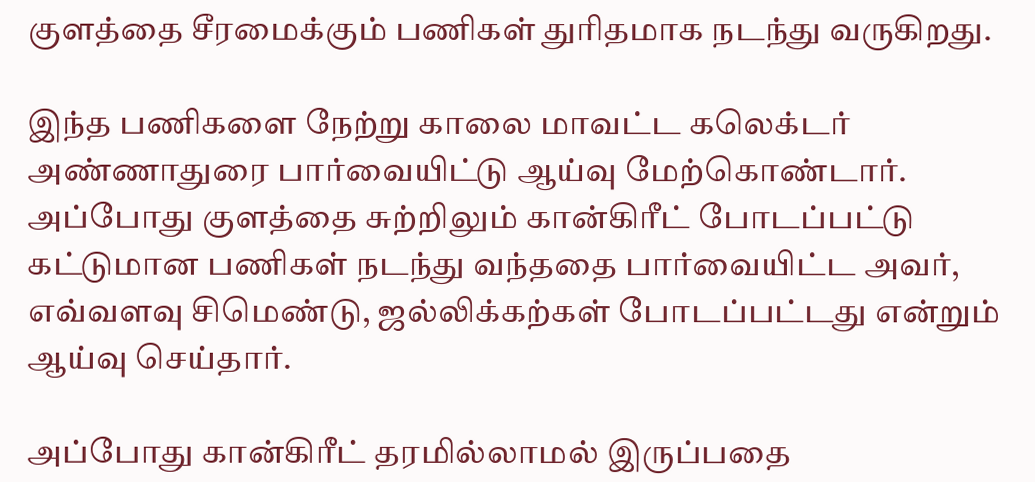குளத்தை சீரமைக்கும் பணிகள் துரிதமாக நடந்து வருகிறது.

இந்த பணிகளை நேற்று காலை மாவட்ட கலெக்டர் அண்ணாதுரை பார்வையிட்டு ஆய்வு மேற்கொண்டார். அப்போது குளத்தை சுற்றிலும் கான்கிரீட் போடப்பட்டு கட்டுமான பணிகள் நடந்து வந்ததை பார்வையிட்ட அவர், எவ்வளவு சிமெண்டு, ஜல்லிக்கற்கள் போடப்பட்டது என்றும் ஆய்வு செய்தார்.

அப்போது கான்கிரீட் தரமில்லாமல் இருப்பதை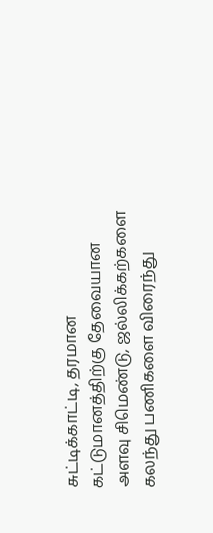சுட்டிக்காட்டி, தரமான கட்டுமானத்திற்கு தேவையான அளவு சிமெண்டு, ஜல்லிக்கற்களை கலந்து பணிகளை விரைந்து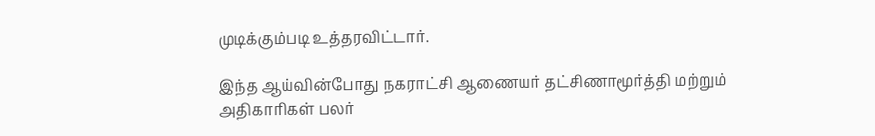முடிக்கும்படி உத்தரவிட்டார்.

இந்த ஆய்வின்போது நகராட்சி ஆணையர் தட்சிணாமூர்த்தி மற்றும் அதிகாரிகள் பலர்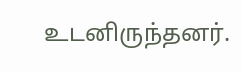உடனிருந்தனர்.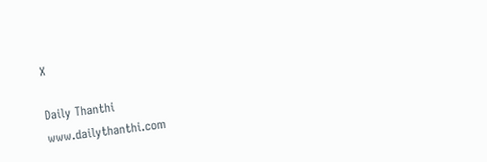X

Daily Thanthi
www.dailythanthi.com